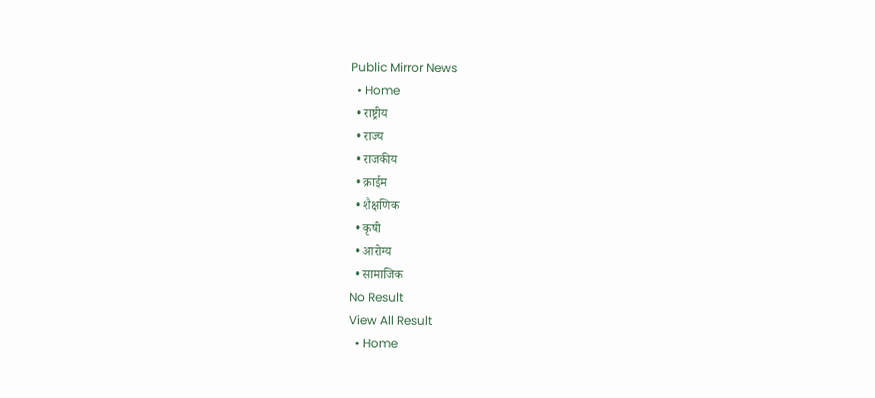Public Mirror News
  • Home
  • राष्ट्रीय
  • राज्य
  • राजकीय
  • क्राईम
  • शैक्षणिक
  • कृषी
  • आरोग्य
  • सामाजिक
No Result
View All Result
  • Home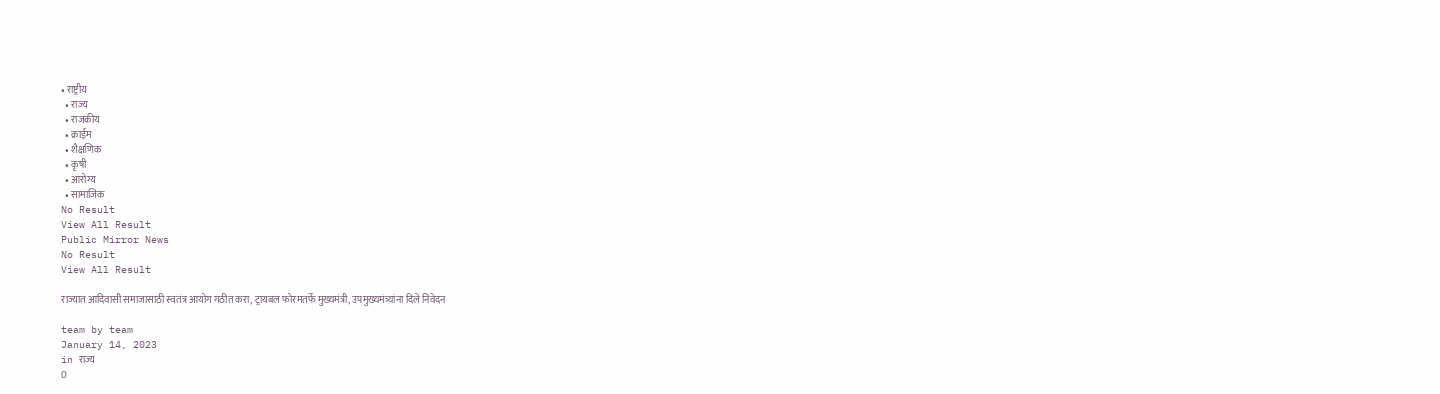• राष्ट्रीय
  • राज्य
  • राजकीय
  • क्राईम
  • शैक्षणिक
  • कृषी
  • आरोग्य
  • सामाजिक
No Result
View All Result
Public Mirror News
No Result
View All Result

राज्यात आदिवासी समाजासाठी स्वतंत्र आयोग गठीत करा, ट्रायबल फोरमतर्फे मुख्यमंत्री, उपमुख्यमंत्र्यांना दिले निवेदन

team by team
January 14, 2023
in राज्य
0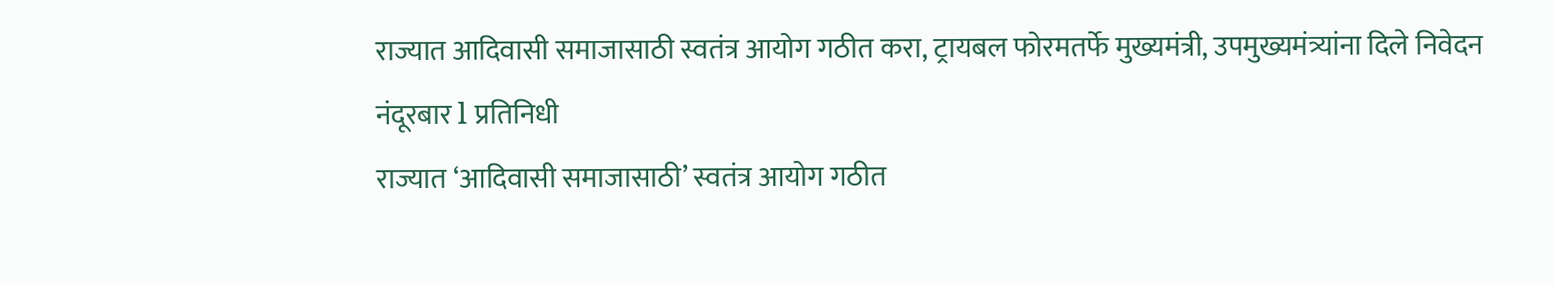राज्यात आदिवासी समाजासाठी स्वतंत्र आयोग गठीत करा, ट्रायबल फोरमतर्फे मुख्यमंत्री, उपमुख्यमंत्र्यांना दिले निवेदन
नंदूरबार l प्रतिनिधी
राज्यात ‘आदिवासी समाजासाठी’ स्वतंत्र आयोग गठीत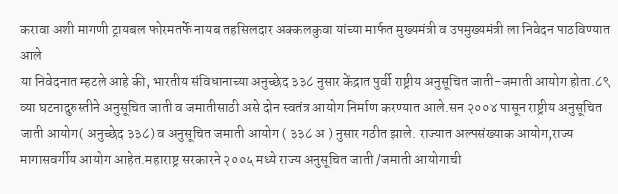करावा अशी मागणी ट्रायबल फोरमतर्फे नायब तहसिलदार अक्कलकुवा यांच्या मार्फत मुख्यमंत्री व उपमुख्यमंत्री ला निवेदन पाठविण्यात आले
या निवेदनात म्हटले आहे की, भारतीय संविधानाच्या अनुच्छेद ३३८ नुसार केंद्रात पुर्वी राष्ट्रीय अनुसूचित जाती-जमाती आयोग होता.८९ व्या घटनादुरुस्तीने अनुसूचित जाती व जमातीसाठी असे दोन स्वतंत्र आयोग निर्माण करण्यात आले.सन २००४ पासून राष्ट्रीय अनुसूचित जाती आयोग( अनुच्छेद ३३८) व अनुसूचित जमाती आयोग ( ३३८ अ ) नुसार गठीत झाले. राज्यात अल्पसंख्याक आयोग,राज्य मागासवर्गीय आयोग आहेत.महाराष्ट्र सरकारने २००५ मध्ये राज्य अनुसूचित जाती /जमाती आयोगाची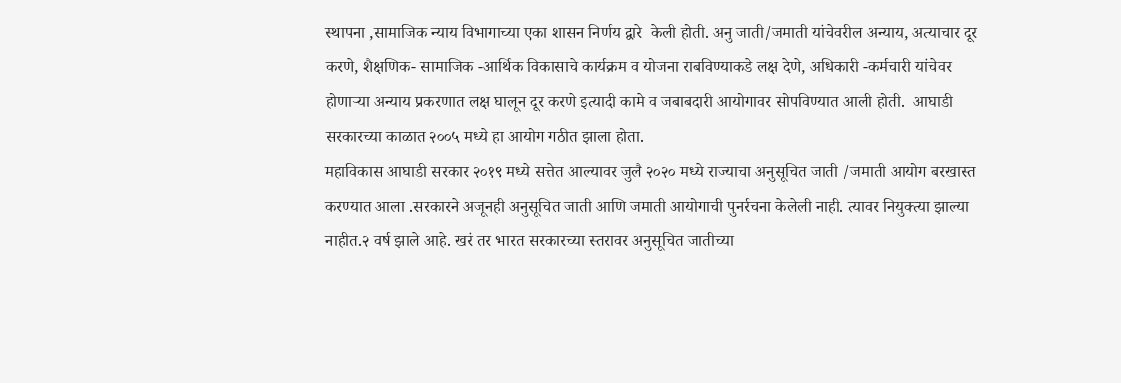स्थापना ,सामाजिक न्याय विभागाच्या एका शासन निर्णय द्वारे  केली होती. अनु जाती/जमाती यांचेवरील अन्याय, अत्याचार दूर करणे, शैक्षणिक- सामाजिक -आर्थिक विकासाचे कार्यक्रम व योजना राबविण्याकडे लक्ष देणे, अधिकारी -कर्मचारी यांचेवर होणाऱ्या अन्याय प्रकरणात लक्ष घालून दूर करणे इत्यादी कामे व जबाबदारी आयोगावर सोपविण्यात आली होती.  आघाडी सरकारच्या काळात २००५ मध्ये हा आयोग गठीत झाला होता.
महाविकास आघाडी सरकार २०१९ मध्ये सत्तेत आल्यावर जुलै २०२० मध्ये राज्याचा अनुसूचित जाती /जमाती आयोग बरखास्त करण्यात आला .सरकारने अजूनही अनुसूचित जाती आणि जमाती आयोगाची पुनर्रचना केलेली नाही. त्यावर नियुक्त्या झाल्या नाहीत.२ वर्ष झाले आहे. खरं तर भारत सरकारच्या स्तरावर अनुसूचित जातीच्या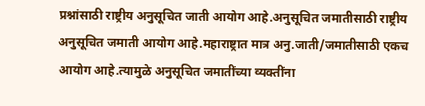प्रश्नांसाठी राष्ट्रीय अनुसूचित जाती आयोग आहे.अनुसूचित जमातीसाठी राष्ट्रीय अनुसूचित जमाती आयोग आहे.महाराष्ट्रात मात्र अनु.जाती/जमातीसाठी एकच आयोग आहे.त्यामुळे अनुसूचित जमातींच्या व्यक्तींना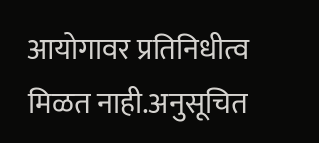आयोगावर प्रतिनिधीत्व मिळत नाही.अनुसूचित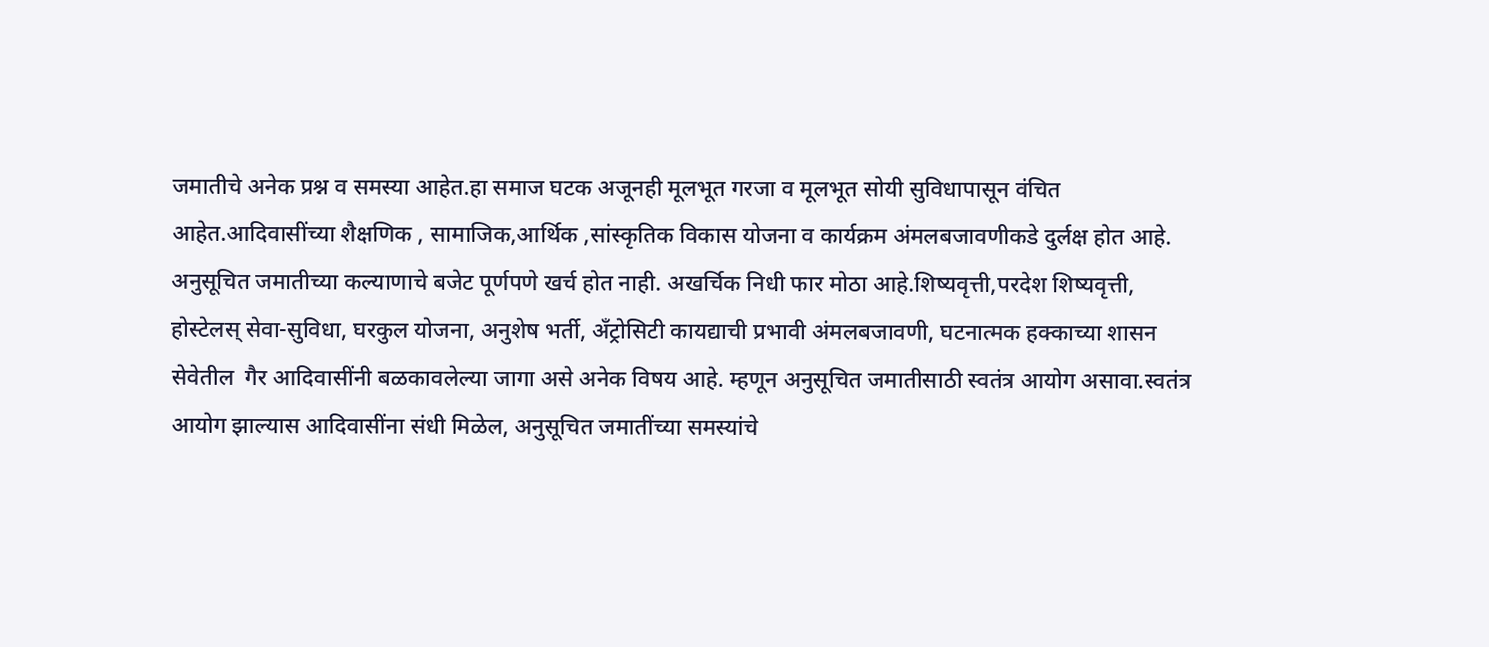जमातीचे अनेक प्रश्न व समस्या आहेत.हा समाज घटक अजूनही मूलभूत गरजा व मूलभूत सोयी सुविधापासून वंचित आहेत.आदिवासींच्या शैक्षणिक , सामाजिक,आर्थिक ,सांस्कृतिक विकास योजना व कार्यक्रम अंमलबजावणीकडे दुर्लक्ष होत आहे.
अनुसूचित जमातीच्या कल्याणाचे बजेट पूर्णपणे खर्च होत नाही. अखर्चिक निधी फार मोठा आहे.शिष्यवृत्ती,परदेश शिष्यवृत्ती, होस्टेलस् सेवा-सुविधा, घरकुल योजना, अनुशेष भर्ती, अँट्रोसिटी कायद्याची प्रभावी अंमलबजावणी, घटनात्मक हक्काच्या शासन सेवेतील  गैर आदिवासींनी बळकावलेल्या जागा असे अनेक विषय आहे. म्हणून अनुसूचित जमातीसाठी स्वतंत्र आयोग असावा.स्वतंत्र आयोग झाल्यास आदिवासींना संधी मिळेल, अनुसूचित जमातींच्या समस्यांचे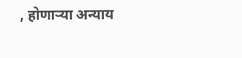, होणाऱ्या अन्याय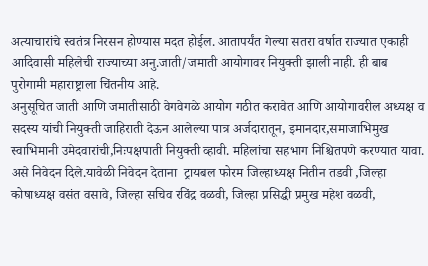अत्याचारांचे स्वतंत्र निरसन होण्यास मदत होईल. आतापर्यंत गेल्या सतरा वर्षात राज्यात एकाही आदिवासी महिलेची राज्याच्या अनु.जाती/जमाती आयोगावर नियुक्ती झाली नाही. ही बाब पुरोगामी महाराष्ट्राला चिंतनीय आहे.
अनुसूचित जाती आणि जमातीसाठी वेगवेगळे आयोग गठीत करावेत आणि आयोगावरील अध्यक्ष व सदस्य यांची नियुक्ती जाहिराती देऊन आलेल्या पात्र अर्जदारातून, इमानदार,समाजाभिमुख स्वाभिमानी उमेदवारांची,निःपक्षपाती नियुक्ती व्हावी. महिलांचा सहभाग निश्चितपणे करण्यात यावा. असे निवेदन दिले.यावेळी निवेदन देताना  ट्रायबल फोरम जिल्हाध्यक्ष नितीन तडवी ,जिल्हा कोषाध्यक्ष वसंत वसावे, जिल्हा सचिव रविंद्र वळवी, जिल्हा प्रसिद्धी प्रमुख महेश वळवी,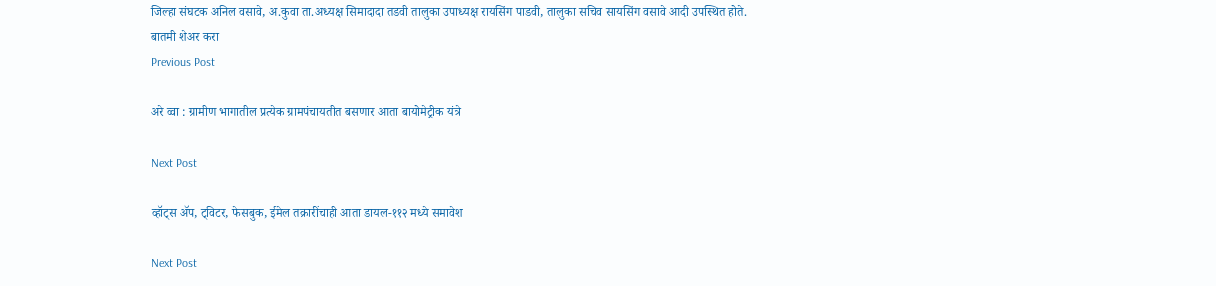जिल्हा संघटक अनिल वसावे, अ.कुवा ता.अध्यक्ष सिमादादा तडवी तालुका उपाध्यक्ष रायसिंग पाडवी, तालुका सचिव सायसिंग वसावे आदी उपस्थित होते.
बातमी शेअर करा
Previous Post

अरे व्वा : ग्रामीण भागातील प्रत्येक ग्रामपंचायतीत बसणार आता बायोमेट्रीक यंत्रे

Next Post

व्हॉट्स ॲप, ट्विटर, फेसबुक, ईमेल तक्रारींचाही आता डायल-११२ मध्ये समावेश

Next Post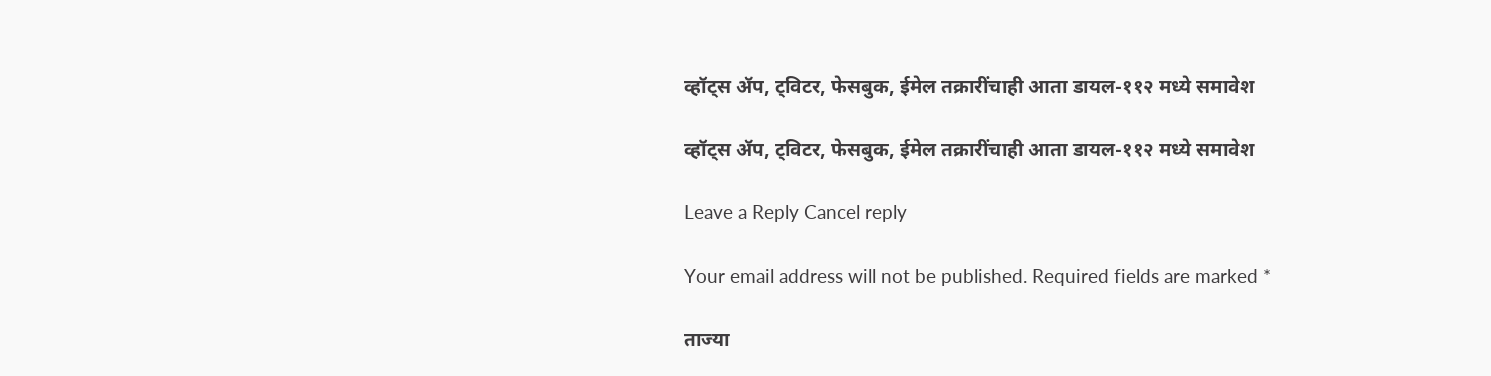व्हॉट्स ॲप, ट्विटर, फेसबुक, ईमेल तक्रारींचाही आता डायल-११२ मध्ये समावेश

व्हॉट्स ॲप, ट्विटर, फेसबुक, ईमेल तक्रारींचाही आता डायल-११२ मध्ये समावेश

Leave a Reply Cancel reply

Your email address will not be published. Required fields are marked *

ताज्या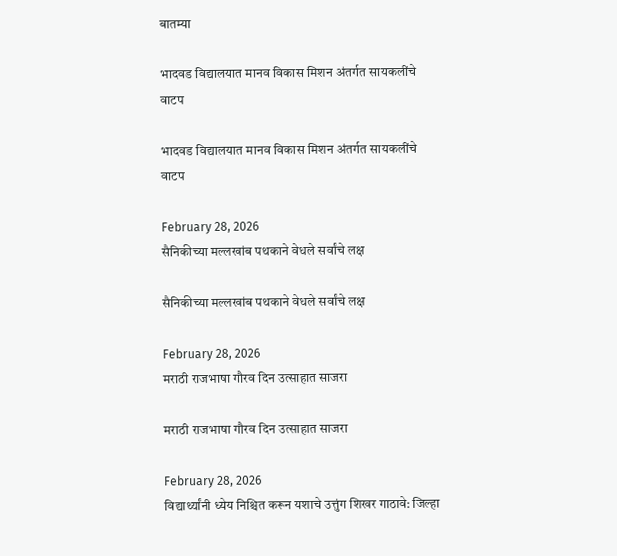बातम्या

भादवड विद्यालयात मानव विकास मिशन अंतर्गत सायकलींचे वाटप

भादवड विद्यालयात मानव विकास मिशन अंतर्गत सायकलींचे वाटप

February 28, 2026
सैनिकीच्या मल्लखांब पथकाने वेधले सर्वांचे लक्ष

सैनिकीच्या मल्लखांब पथकाने वेधले सर्वांचे लक्ष

February 28, 2026
मराठी राजभाषा गौरव दिन उत्साहात साजरा

मराठी राजभाषा गौरव दिन उत्साहात साजरा

February 28, 2026
विद्यार्थ्यांनी ध्येय निश्चित करून यशाचे उत्तुंग शिखर गाठावे: जिल्हा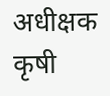अधीक्षक कृषी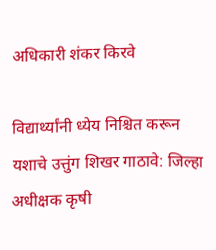अधिकारी शंकर किरवे

विद्यार्थ्यांनी ध्येय निश्चित करून यशाचे उत्तुंग शिखर गाठावे: जिल्हा अधीक्षक कृषी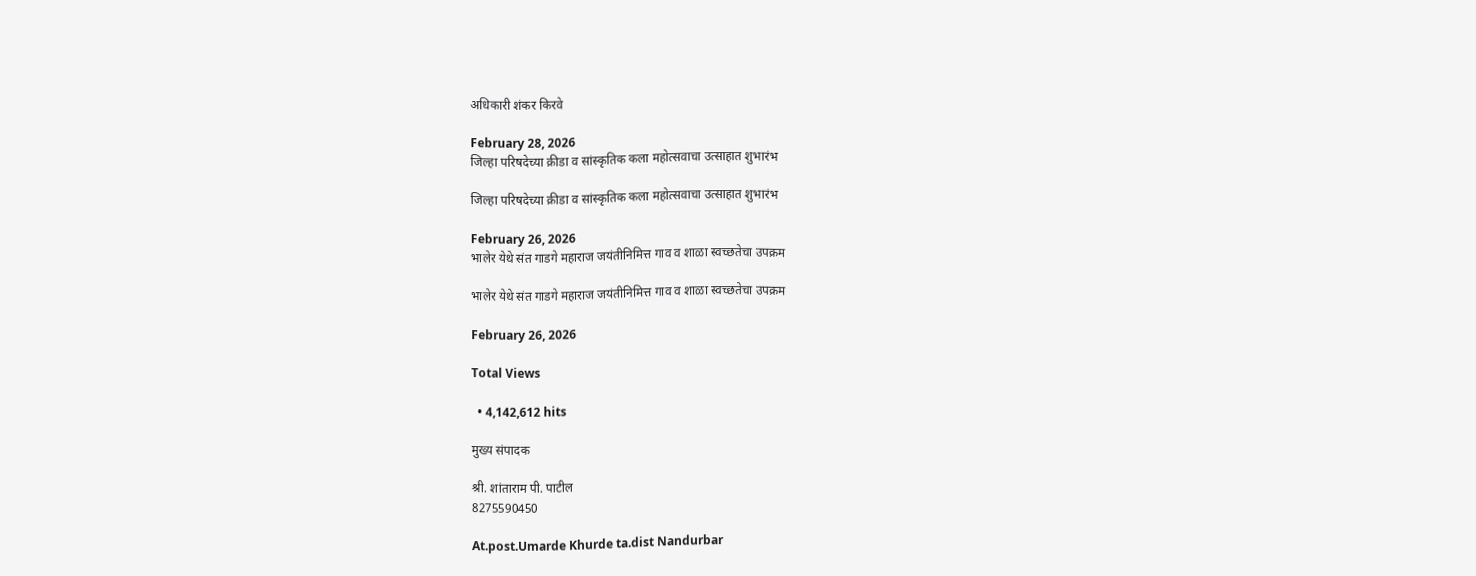अधिकारी शंकर किरवे

February 28, 2026
जिल्हा परिषदेच्या क्रीडा व सांस्कृतिक कला महोत्सवाचा उत्साहात शुभारंभ

जिल्हा परिषदेच्या क्रीडा व सांस्कृतिक कला महोत्सवाचा उत्साहात शुभारंभ

February 26, 2026
भालेर येथे संत गाडगे महाराज जयंतीनिमित्त गाव व शाळा स्वच्छतेचा उपक्रम

भालेर येथे संत गाडगे महाराज जयंतीनिमित्त गाव व शाळा स्वच्छतेचा उपक्रम

February 26, 2026

Total Views

  • 4,142,612 hits

मुख्य संपादक

श्री. शांताराम पी. पाटील
8275590450

At.post.Umarde Khurde ta.dist Nandurbar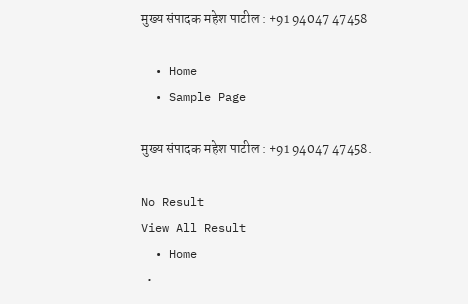मुख्य संपादक महेश पाटील : +91 94047 47458

  • Home
  • Sample Page

मुख्य संपादक महेश पाटील : +91 94047 47458.

No Result
View All Result
  • Home
  •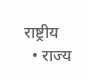राष्ट्रीय
  • राज्य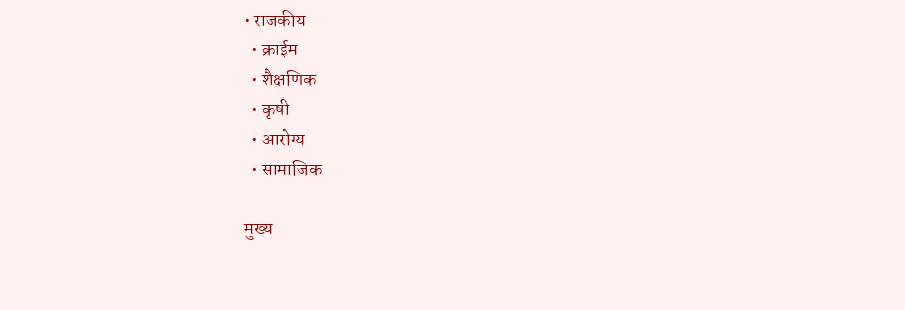• राजकीय
  • क्राईम
  • शैक्षणिक
  • कृषी
  • आरोग्य
  • सामाजिक

मुख्य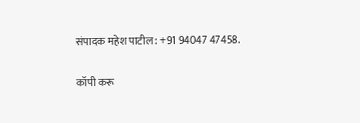संपादक महेश पाटील : +91 94047 47458.

कॉपी करू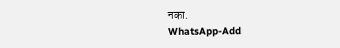नका.
WhatsApp-Add